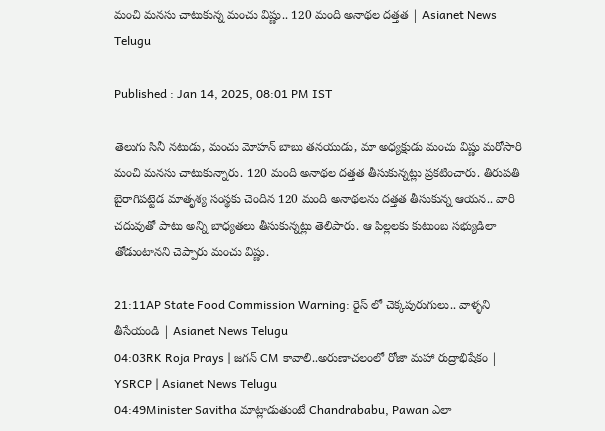మంచి మనసు చాటుకున్న మంచు విష్ణు.. 120 మంది అనాథల దత్తత | Asianet News Telugu

Published : Jan 14, 2025, 08:01 PM IST

తెలుగు సినీ నటుడు, మంచు మోహన్ బాబు తనయుడు, మా అధ్యక్షుడు మంచు విష్ణు మరోసారి మంచి మనసు చాటుకున్నారు. 120 మంది అనాథల దత్తత తీసుకున్నట్లు ప్రకటించారు. తిరుపతి బైరాగిపట్టెడ మాతృశ్య సంస్థకు చెందిన 120 మంది అనాథలను దత్తత తీసుకున్న ఆయన.. వారి చదువుతో పాటు అన్ని బాధ్యతలు తీసుకున్నట్లు తెలిపారు. ఆ పిల్లలకు కుటుంబ సభ్యుడిలా తోడుంటానని చెప్పారు మంచు విష్ణు.

21:11AP State Food Commission Warning: రైస్ లో చెక్కపురుగులు.. వాళ్ళని తీసేయండి | Asianet News Telugu
04:03RK Roja Prays | జగన్ CM కావాలి..అరుణాచలంలో రోజా మహా రుద్రాభిషేకం | YSRCP | Asianet News Telugu
04:49Minister Savitha మాట్లాడుతుంటే Chandrababu, Pawan ఎలా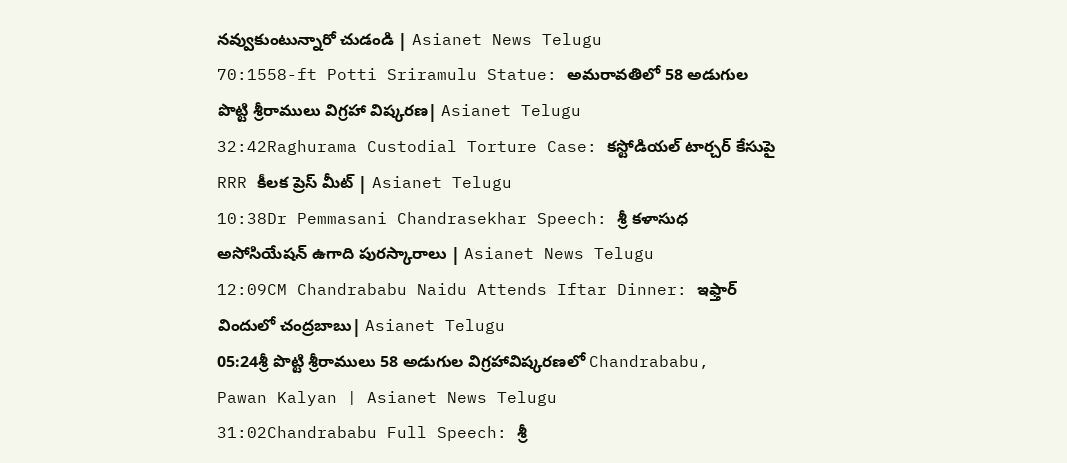నవ్వుకుంటున్నారో చుడండి | Asianet News Telugu
70:1558-ft Potti Sriramulu Statue: అమరావతిలో 58 అడుగుల పొట్టి శ్రీరాములు విగ్రహా విష్కరణ| Asianet Telugu
32:42Raghurama Custodial Torture Case: కస్టోడియల్ టార్చర్ కేసుపై RRR కీలక ప్రెస్ మీట్ | Asianet Telugu
10:38Dr Pemmasani Chandrasekhar Speech: శ్రీ కళాసుధ అసోసియేషన్ ఉగాది పురస్కారాలు | Asianet News Telugu
12:09CM Chandrababu Naidu Attends Iftar Dinner: ఇఫ్తార్ విందులో చంద్రబాబు| Asianet Telugu
05:24శ్రీ పొట్టి శ్రీరాములు 58 అడుగుల విగ్రహావిష్కరణలో Chandrababu, Pawan Kalyan | Asianet News Telugu
31:02Chandrababu Full Speech: శ్రీ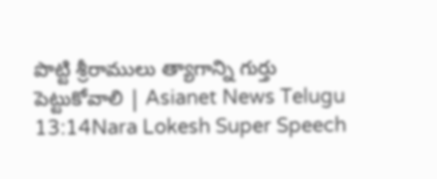పొట్టి శ్రీరాములు త్యాగాన్ని గుర్తు పెట్టుకోవాలి | Asianet News Telugu
13:14Nara Lokesh Super Speech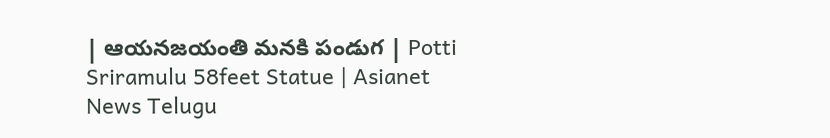| ఆయనజయంతి మనకి పండుగ | Potti Sriramulu 58feet Statue | Asianet News Telugu